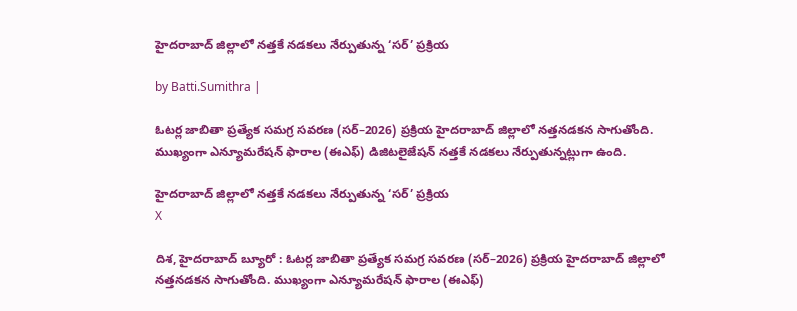హైదరాబాద్ జిల్లాలో నత్తకే నడకలు నేర్పుతున్న ‘సర్’ ప్రక్రియ

by Batti.Sumithra |

ఓటర్ల జాబితా ప్రత్యేక సమగ్ర సవరణ (సర్–2026) ప్రక్రియ హైదరాబాద్ జిల్లాలో నత్తనడకన సాగుతోంది. ముఖ్యంగా ఎన్యూమరేషన్ ఫారాల (ఈఎఫ్) డిజిటలైజేషన్ నత్తకే నడకలు నేర్పుతున్నట్లుగా ఉంది.

హైదరాబాద్ జిల్లాలో నత్తకే నడకలు నేర్పుతున్న ‘సర్’ ప్రక్రియ
X

దిశ, హైదరాబాద్ బ్యూరో : ఓటర్ల జాబితా ప్రత్యేక సమగ్ర సవరణ (సర్–2026) ప్రక్రియ హైదరాబాద్ జిల్లాలో నత్తనడకన సాగుతోంది. ముఖ్యంగా ఎన్యూమరేషన్ ఫారాల (ఈఎఫ్)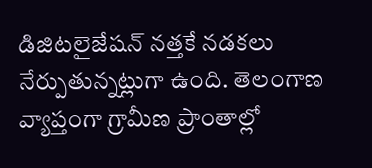డిజిటలైజేషన్ నత్తకే నడకలు నేర్పుతున్నట్లుగా ఉంది. తెలంగాణ వ్యాప్తంగా గ్రామీణ ప్రాంతాల్లో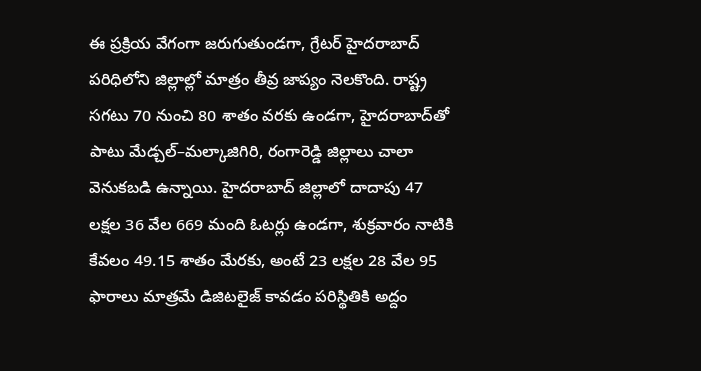ఈ ప్రక్రియ వేగంగా జరుగుతుండగా, గ్రేటర్ హైదరాబాద్ పరిధిలోని జిల్లాల్లో మాత్రం తీవ్ర జాప్యం నెలకొంది. రాష్ట్ర సగటు 70 నుంచి 80 శాతం వరకు ఉండగా, హైదరాబాద్‌తో పాటు మేడ్చల్–మల్కాజిగిరి, రంగారెడ్డి జిల్లాలు చాలా వెనుకబడి ఉన్నాయి. హైదరాబాద్ జిల్లాలో దాదాపు 47 లక్షల 36 వేల 669 మంది ఓటర్లు ఉండగా, శుక్రవారం నాటికి కేవలం 49.15 శాతం మేరకు, అంటే 23 లక్షల 28 వేల 95 ఫారాలు మాత్రమే డిజిటలైజ్ కావడం పరిస్థితికి అద్దం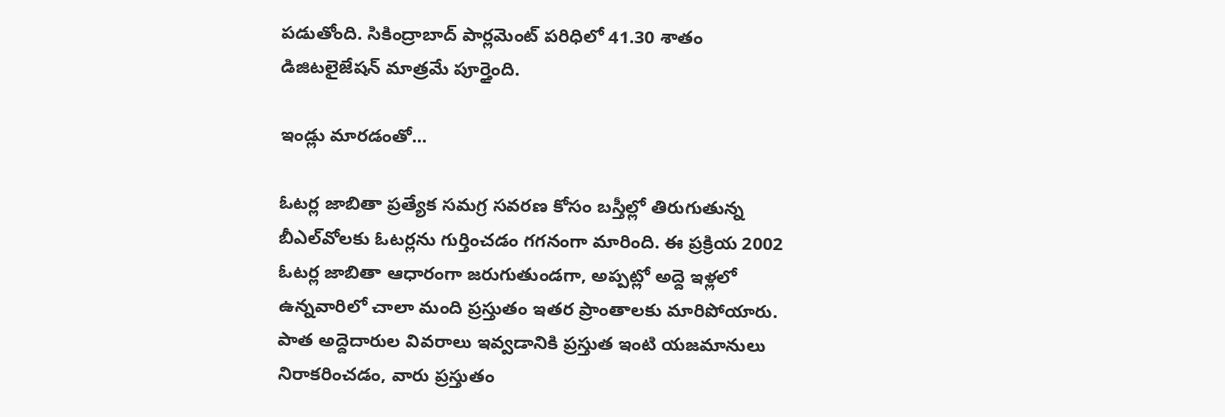పడుతోంది. సికింద్రాబాద్ పార్లమెంట్ పరిధిలో 41.30 శాతం డిజిటలైజేషన్ మాత్రమే పూర్తైంది.

ఇండ్లు మారడంతో...

ఓటర్ల జాబితా ప్రత్యేక సమగ్ర సవరణ కోసం బస్తీల్లో తిరుగుతున్న బీఎల్‌వోలకు ఓటర్లను గుర్తించడం గగనంగా మారింది. ఈ ప్రక్రియ 2002 ఓటర్ల జాబితా ఆధారంగా జరుగుతుండగా, అప్పట్లో అద్దె ఇళ్లలో ఉన్నవారిలో చాలా మంది ప్రస్తుతం ఇతర ప్రాంతాలకు మారిపోయారు. పాత అద్దెదారుల వివరాలు ఇవ్వడానికి ప్రస్తుత ఇంటి యజమానులు నిరాకరించడం, వారు ప్రస్తుతం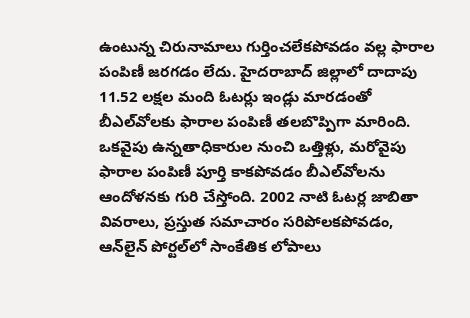ఉంటున్న చిరునామాలు గుర్తించలేకపోవడం వల్ల ఫారాల పంపిణీ జరగడం లేదు. హైదరాబాద్ జిల్లాలో దాదాపు 11.52 లక్షల మంది ఓటర్లు ఇండ్లు మారడంతో బీఎల్‌వోలకు ఫారాల పంపిణీ తలబొప్పిగా మారింది. ఒకవైపు ఉన్నతాధికారుల నుంచి ఒత్తిళ్లు, మరోవైపు ఫారాల పంపిణీ పూర్తి కాకపోవడం బీఎల్‌వోలను ఆందోళనకు గురి చేస్తోంది. 2002 నాటి ఓటర్ల జాబితా వివరాలు, ప్రస్తుత సమాచారం సరిపోలకపోవడం, ఆన్‌లైన్ పోర్టల్‌లో సాంకేతిక లోపాలు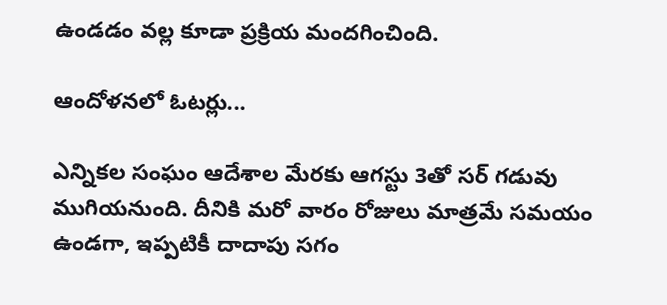ఉండడం వల్ల కూడా ప్రక్రియ మందగించింది.

ఆందోళనలో ఓటర్లు...

ఎన్నికల సంఘం ఆదేశాల మేరకు ఆగస్టు 3తో సర్ గడువు ముగియనుంది. దీనికి మరో వారం రోజులు మాత్రమే సమయం ఉండగా, ఇప్పటికీ దాదాపు సగం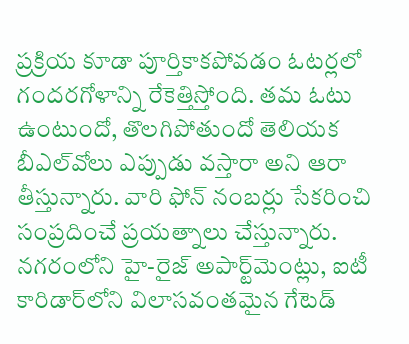ప్రక్రియ కూడా పూర్తికాకపోవడం ఓటర్లలో గందరగోళాన్ని రేకెత్తిస్తోంది. తమ ఓటు ఉంటుందో, తొలగిపోతుందో తెలియక బీఎల్‌వోలు ఎప్పుడు వస్తారా అని ఆరా తీస్తున్నారు. వారి ఫోన్ నంబర్లు సేకరించి సంప్రదించే ప్రయత్నాలు చేస్తున్నారు. నగరంలోని హై-రైజ్ అపార్ట్‌మెంట్లు, ఐటీ కారిడార్‌లోని విలాసవంతమైన గేటెడ్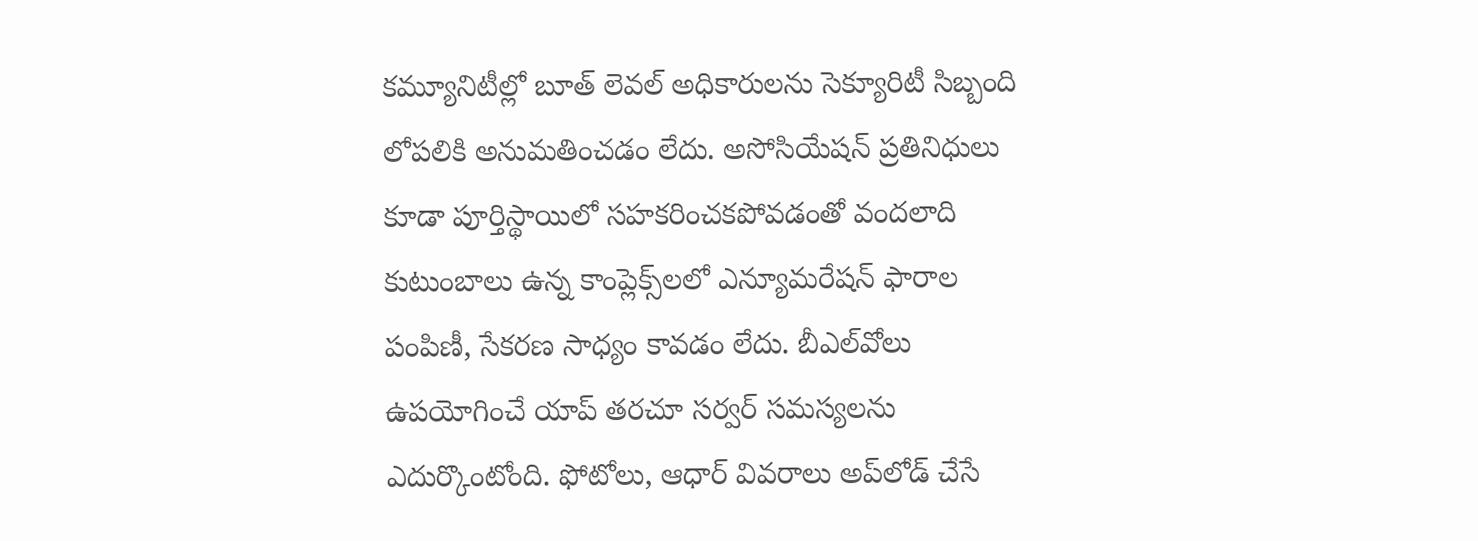కమ్యూనిటీల్లో బూత్ లెవల్ అధికారులను సెక్యూరిటీ సిబ్బంది లోపలికి అనుమతించడం లేదు. అసోసియేషన్ ప్రతినిధులు కూడా పూర్తిస్థాయిలో సహకరించకపోవడంతో వందలాది కుటుంబాలు ఉన్న కాంప్లెక్స్‌లలో ఎన్యూమరేషన్ ఫారాల పంపిణీ, సేకరణ సాధ్యం కావడం లేదు. బీఎల్‌వోలు ఉపయోగించే యాప్ తరచూ సర్వర్ సమస్యలను ఎదుర్కొంటోంది. ఫోటోలు, ఆధార్ వివరాలు అప్‌లోడ్ చేసే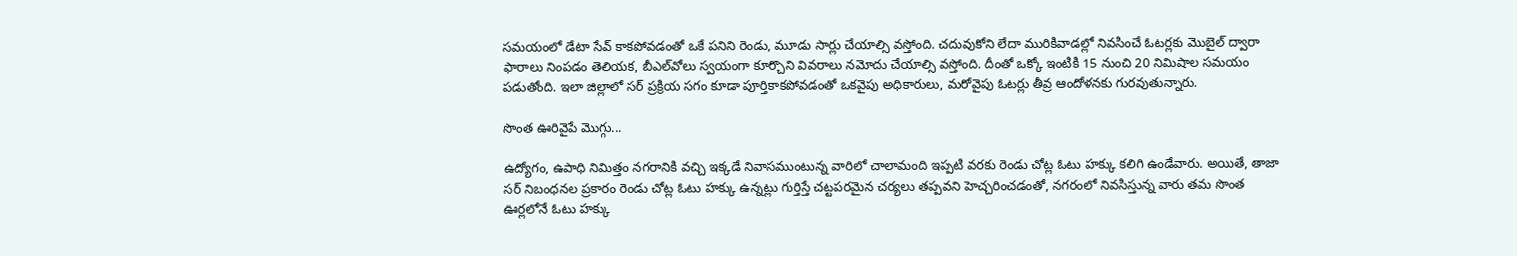సమయంలో డేటా సేవ్ కాకపోవడంతో ఒకే పనిని రెండు, మూడు సార్లు చేయాల్సి వస్తోంది. చదువుకోని లేదా మురికివాడల్లో నివసించే ఓటర్లకు మొబైల్ ద్వారా ఫారాలు నింపడం తెలియక, బీఎల్‌వోలు స్వయంగా కూర్చొని వివరాలు నమోదు చేయాల్సి వస్తోంది. దీంతో ఒక్కో ఇంటికి 15 నుంచి 20 నిమిషాల సమయం పడుతోంది. ఇలా జిల్లాలో సర్ ప్రక్రియ సగం కూడా పూర్తికాకపోవడంతో ఒకవైపు అధికారులు, మరోవైపు ఓటర్లు తీవ్ర ఆందోళనకు గురవుతున్నారు.

సొంత ఊరివైపే మొగ్గు...

ఉద్యోగం, ఉపాధి నిమిత్తం నగరానికి వచ్చి ఇక్కడే నివాసముంటున్న వారిలో చాలామంది ఇప్పటి వరకు రెండు చోట్ల ఓటు హక్కు కలిగి ఉండేవారు. అయితే, తాజా సర్ నిబంధనల ప్రకారం రెండు చోట్ల ఓటు హక్కు ఉన్నట్లు గుర్తిస్తే చట్టపరమైన చర్యలు తప్పవని హెచ్చరించడంతో, నగరంలో నివసిస్తున్న వారు తమ సొంత ఊర్లలోనే ఓటు హక్కు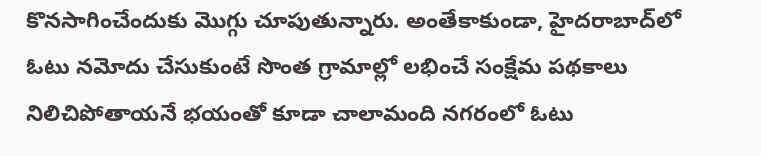కొనసాగించేందుకు మొగ్గు చూపుతున్నారు. అంతేకాకుండా, హైదరాబాద్‌లో ఓటు నమోదు చేసుకుంటే సొంత గ్రామాల్లో లభించే సంక్షేమ పథకాలు నిలిచిపోతాయనే భయంతో కూడా చాలామంది నగరంలో ఓటు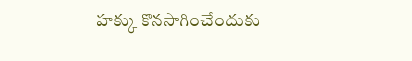హక్కు కొనసాగించేందుకు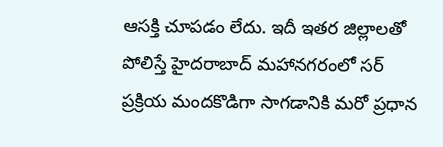ఆసక్తి చూపడం లేదు. ఇదీ ఇతర జిల్లాలతో పోలిస్తే హైదరాబాద్ మహానగరంలో సర్ ప్రక్రియ మందకొడిగా సాగడానికి మరో ప్రధాన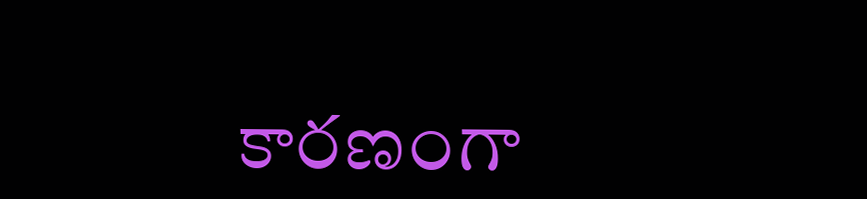కారణంగా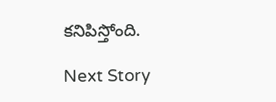కనిపిస్తోంది.

Next Story